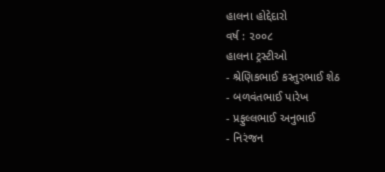હાલના હોદ્દેદારો
વર્ષ : ૨૦૦૮
હાલના ટ્રસ્ટીઓ
- શ્રેણિકભાઈ કસ્તુરભાઈ શેઠ
- બળવંતભાઈ પારેખ
- પ્રફુલ્લભાઈ અનુભાઈ
- નિરંજન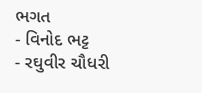ભગત
- વિનોદ ભટ્ટ
- રઘુવીર ચૌધરી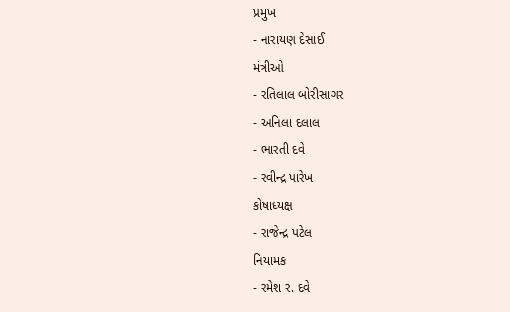પ્રમુખ
- નારાયણ દેસાઈ
મંત્રીઓ
- રતિલાલ બોરીસાગર
- અનિલા દલાલ
- ભારતી દવે
- રવીન્દ્ર પારેખ
કોષાધ્યક્ષ
- રાજેન્દ્ર પટેલ
નિયામક
- રમેશ ર. દવે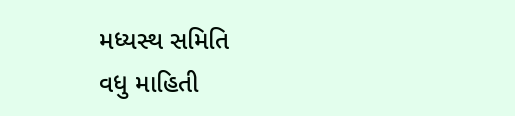મધ્યસ્થ સમિતિ
વધુ માહિતી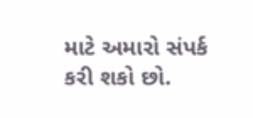માટે અમારો સંપર્ક કરી શકો છો.